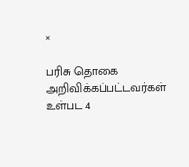×

பரிசு தொகை அறிவிக்கப்பட்டவர்கள் உள்பட 4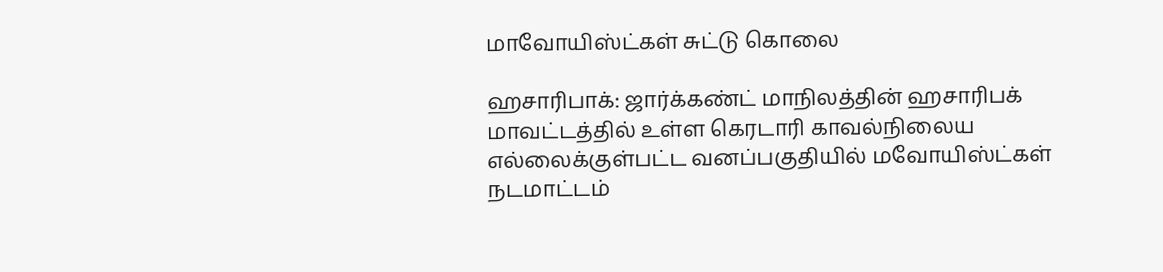மாவோயிஸ்ட்கள் சுட்டு கொலை

ஹசாரிபாக்: ஜார்க்கண்ட் மாநிலத்தின் ஹசாரிபக் மாவட்டத்தில் உள்ள கெரடாரி காவல்நிலைய எல்லைக்குள்பட்ட வனப்பகுதியில் மவோயிஸ்ட்கள் நடமாட்டம்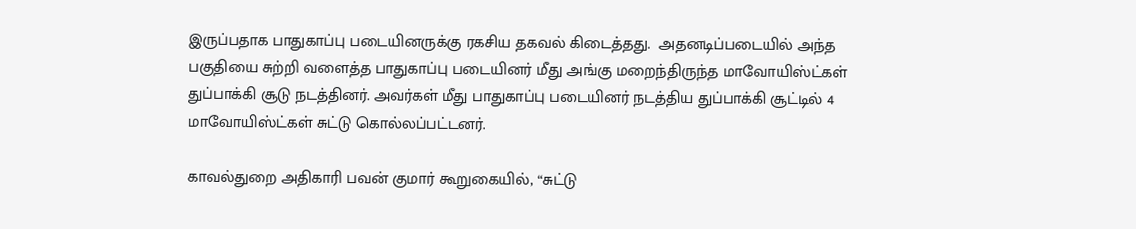இருப்பதாக பாதுகாப்பு படையினருக்கு ரகசிய தகவல் கிடைத்தது.  அதனடிப்படையில் அந்த பகுதியை சுற்றி வளைத்த பாதுகாப்பு படையினர் மீது அங்கு மறைந்திருந்த மாவோயிஸ்ட்கள் துப்பாக்கி சூடு நடத்தினர். அவர்கள் மீது பாதுகாப்பு படையினர் நடத்திய துப்பாக்கி சூட்டில் 4 மாவோயிஸ்ட்கள் சுட்டு கொல்லப்பட்டனர்.

காவல்துறை அதிகாரி பவன் குமார் கூறுகையில், “சுட்டு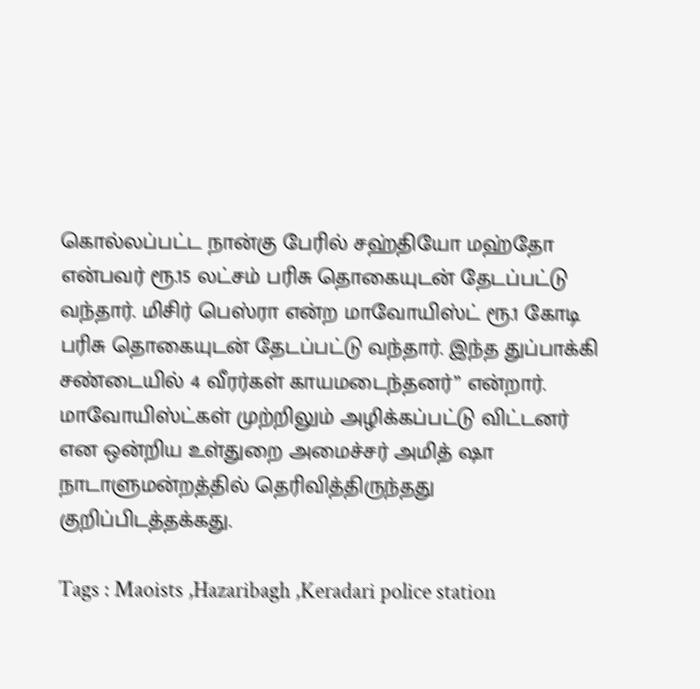கொல்லப்பட்ட நான்கு பேரில் சஹ்தியோ மஹ்தோ என்பவர் ரூ.15 லட்சம் பரிசு தொகையுடன் தேடப்பட்டு வந்தார். மிசிர் பெஸ்ரா என்ற மாவோயிஸ்ட் ரூ.1 கோடி பரிசு தொகையுடன் தேடப்பட்டு வந்தார். இந்த துப்பாக்கி சண்டையில் 4 வீரர்கள் காயமடைந்தனர்” என்றார். மாவோயிஸ்ட்கள் முற்றிலும் அழிக்கப்பட்டு விட்டனர் என ஒன்றிய உள்துறை அமைச்சர் அமித் ஷா நாடாளுமன்றத்தில் தெரிவித்திருந்தது குறிப்பிடத்தக்கது.

Tags : Maoists ,Hazaribagh ,Keradari police station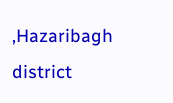,Hazaribagh district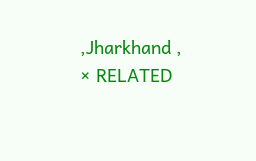,Jharkhand ,
× RELATED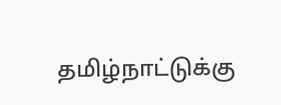தமிழ்நாட்டுக்கு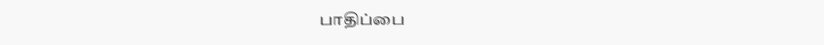பாதிப்பை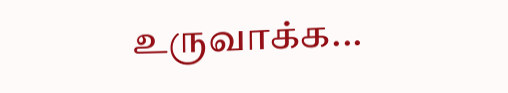உருவாக்க...